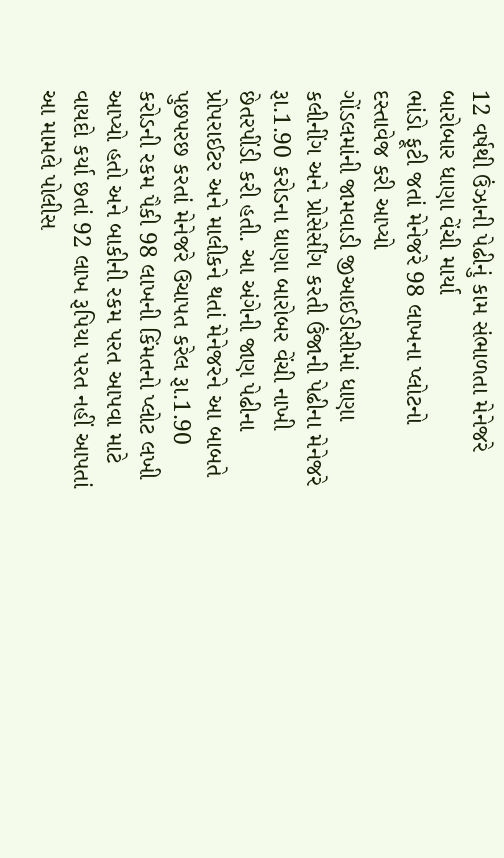12 વર્ષથી ઉંઝાની પેઢીનું કામ સંભાળતા મેનેજરે બારોબાર ધાણા વેંચી માર્યા
ભાંડો ફૂટી જતાં મેનેજરે 98 લાખના પ્લોટનો દસ્તાવેજ કરી આપ્યો
ગોંડલમાંની જામવાડી જીઆઈડીસીમાં ધાણા કલીનીંગ અને પ્રોસેસીંગ કરતી ઉંજાની પેઢીના મેનેજરે રૂા.1.90 કરોડના ધાણા બારોબર વેંચી નાખી છેતરપીંડી કરી હતી. આ અંગેની જાણ પેઢીના પ્રોપરાઈટર અને માલીકને થતાં મેનેજરને આ બાબતે પુછપરછ કરતાં મેનેજરે ઉચાપત કરેલ રૂા.1.90 કરોડની રકમ પૈકી 98 લાખની કિંમતનો પ્લોટ લખી આપ્યો હતો અને બાકીની રકમ પરત આપવા માટે વાયદો કર્યા છતાં 92 લાખ રૂપિયા પરત નહીં આપતાં આ મામલે પોલીસ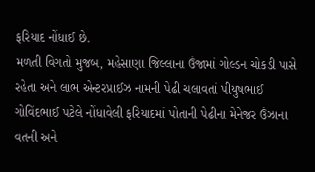ફરિયાદ નોંધાઈ છે.
મળતી વિગતો મુજબ, મહેસાણા જિલ્લાના ઉંજામાં ગોલ્ડન ચોકડી પાસે રહેતા અને લાભ એન્ટરપ્રાઈઝ નામની પેઢી ચલાવતાં પીયુષભાઈ ગોવિંદભાઈ પટેલે નોંધાવેલી ફરિયાદમાં પોતાની પેઢીના મેનેજર ઉંઝાના વતની અને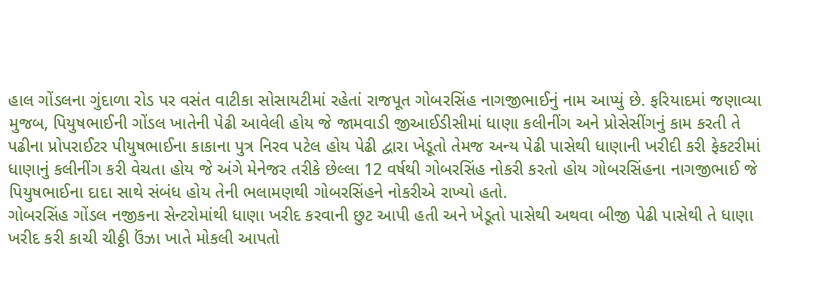હાલ ગોંડલના ગુંદાળા રોડ પર વસંત વાટીકા સોસાયટીમાં રહેતાં રાજપૂત ગોબરસિંહ નાગજીભાઈનું નામ આપ્યું છે. ફરિયાદમાં જણાવ્યા મુજબ, પિયુષભાઈની ગોંડલ ખાતેની પેઢી આવેલી હોય જે જામવાડી જીઆઈડીસીમાં ધાણા કલીનીંગ અને પ્રોસેસીંગનું કામ કરતી તે પઢીના પ્રોપરાઈટર પીયુષભાઈના કાકાના પુત્ર નિરવ પટેલ હોય પેઢી દ્વારા ખેડૂતો તેમજ અન્ય પેઢી પાસેથી ધાણાની ખરીદી કરી ફેકટરીમાં ધાણાનું કલીનીંગ કરી વેચતા હોય જે અંગે મેનેજર તરીકે છેલ્લા 12 વર્ષથી ગોબરસિંહ નોકરી કરતો હોય ગોબરસિંહના નાગજીભાઈ જે પિયુષભાઈના દાદા સાથે સંબંધ હોય તેની ભલામણથી ગોબરસિંહને નોકરીએ રાખ્યો હતો.
ગોબરસિંહ ગોંડલ નજીકના સેન્ટરોમાંથી ધાણા ખરીદ કરવાની છુટ આપી હતી અને ખેડૂતો પાસેથી અથવા બીજી પેઢી પાસેથી તે ધાણા ખરીદ કરી કાચી ચીઠ્ઠી ઉંઝા ખાતે મોકલી આપતો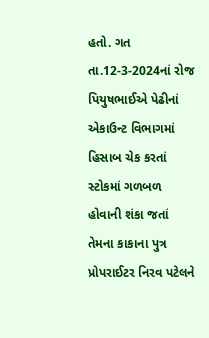હતો. ગત તા.12-3-2024નાં રોજ પિયુષભાઈએ પેઢીનાં એકાઉન્ટ વિભાગમાં હિસાબ ચેક કરતાં સ્ટોકમાં ગળબળ હોવાની શંકા જતાં તેમના કાકાના પુત્ર પ્રોપરાઈટર નિરવ પટેલને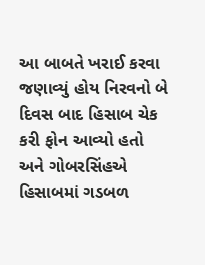આ બાબતે ખરાઈ કરવા જણાવ્યું હોય નિરવનો બે દિવસ બાદ હિસાબ ચેક કરી ફોન આવ્યો હતો અને ગોબરસિંહએ હિસાબમાં ગડબળ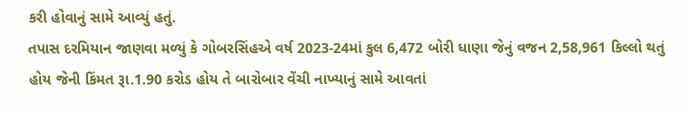કરી હોવાનું સામે આવ્યું હતું.
તપાસ દરમિયાન જાણવા મળ્યું કે ગોબરસિંહએ વર્ષ 2023-24માં કુલ 6,472 બોરી ધાણા જેનું વજન 2,58,961 કિલ્લો થતું હોય જેની કિંમત રૂા.1.90 કરોડ હોય તે બારોબાર વેંચી નાખ્યાનું સામે આવતાં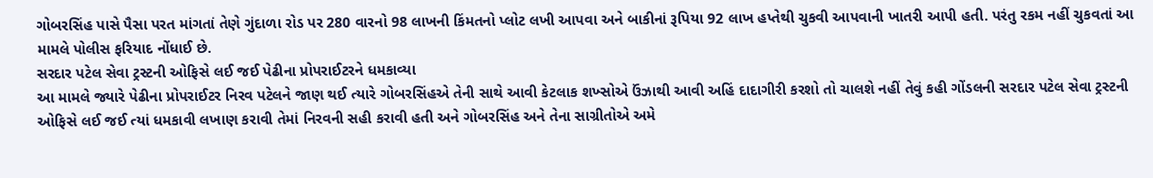ગોબરસિંહ પાસે પૈસા પરત માંગતાં તેણે ગુંદાળા રોડ પર 280 વારનો 98 લાખની કિંમતનો પ્લોટ લખી આપવા અને બાકીનાં રૂપિયા 92 લાખ હપ્તેથી ચુકવી આપવાની ખાતરી આપી હતી. પરંતુ રકમ નહીં ચુકવતાં આ મામલે પોલીસ ફરિયાદ નોંધાઈ છે.
સરદાર પટેલ સેવા ટ્રસ્ટની ઓફિસે લઈ જઈ પેઢીના પ્રોપરાઈટરને ધમકાવ્યા
આ મામલે જ્યારે પેઢીના પ્રોપરાઈટર નિરવ પટેલને જાણ થઈ ત્યારે ગોબરસિંહએ તેની સાથે આવી કેટલાક શખ્સોએ ઉંઝાથી આવી અહિં દાદાગીરી કરશો તો ચાલશે નહીં તેવું કહી ગોંડલની સરદાર પટેલ સેવા ટ્રસ્ટની ઓફિસે લઈ જઈ ત્યાં ધમકાવી લખાણ કરાવી તેમાં નિરવની સહી કરાવી હતી અને ગોબરસિંહ અને તેના સાગ્રીતોએ અમે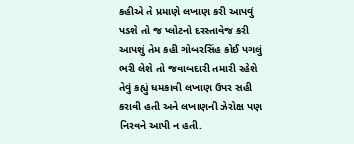કહીએ તે પ્રમાણે લખાણ કરી આપવું પડશે તો જ પ્લોટનો દરસ્તાવેજ કરી આપશું તેમ કહી ગોબરસિંહ કોઈ પગલું ભરી લેશે તો જવાબદારી તમારી રહેશે તેવું કહ્યું ધમકાવી લખાણ ઉપર સહી કરાવી હતી અને લખાણની ઝેરોક્ષ પણ નિરવને આપી ન હતી.